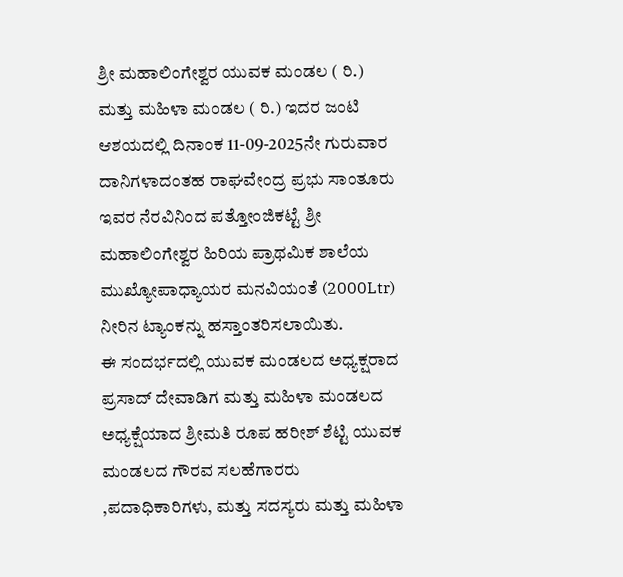ಶ್ರೀ ಮಹಾಲಿಂಗೇಶ್ವರ ಯುವಕ ಮಂಡಲ ( ರಿ.) ಮತ್ತು ಮಹಿಳಾ ಮಂಡಲ ( ರಿ.) ಇದರ ಜಂಟಿ ಆಶಯದಲ್ಲಿ ದಿನಾಂಕ 11-09-2025ನೇ ಗುರುವಾರ ದಾನಿಗಳಾದಂತಹ ರಾಘವೇಂದ್ರ ಪ್ರಭು ಸಾಂತೂರು ಇವರ ನೆರವಿನಿಂದ ಪತ್ತೋಂಜಿಕಟ್ಟೆ ಶ್ರೀ ಮಹಾಲಿಂಗೇಶ್ವರ ಹಿರಿಯ ಪ್ರಾಥಮಿಕ ಶಾಲೆಯ ಮುಖ್ಯೋಪಾಧ್ಯಾಯರ ಮನವಿಯಂತೆ (2000Ltr) ನೀರಿನ ಟ್ಯಾಂಕನ್ನು ಹಸ್ತಾಂತರಿಸಲಾಯಿತು.
ಈ ಸಂದರ್ಭದಲ್ಲಿ ಯುವಕ ಮಂಡಲದ ಅಧ್ಯಕ್ಷರಾದ ಪ್ರಸಾದ್ ದೇವಾಡಿಗ ಮತ್ತು ಮಹಿಳಾ ಮಂಡಲದ ಅಧ್ಯಕ್ಷೆಯಾದ ಶ್ರೀಮತಿ ರೂಪ ಹರೀಶ್ ಶೆಟ್ಟಿ ಯುವಕ ಮಂಡಲದ ಗೌರವ ಸಲಹೆಗಾರರು ,ಪದಾಧಿಕಾರಿಗಳು, ಮತ್ತು ಸದಸ್ಯರು ಮತ್ತು ಮಹಿಳಾ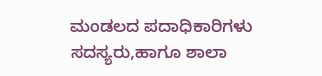ಮಂಡಲದ ಪದಾಧಿಕಾರಿಗಳು ಸದಸ್ಯರು,ಹಾಗೂ ಶಾಲಾ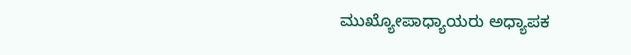ಮುಖ್ಯೋಪಾಧ್ಯಾಯರು ಅಧ್ಯಾಪಕ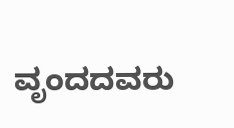ವೃಂದದವರು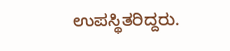ಉಪಸ್ಥಿತರಿದ್ದರು.